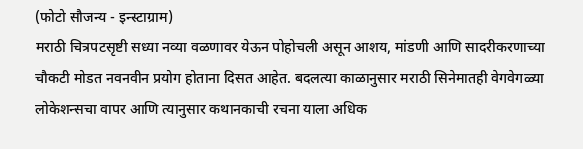(फोटो सौजन्य - इन्स्टाग्राम)
मराठी चित्रपटसृष्टी सध्या नव्या वळणावर येऊन पोहोचली असून आशय, मांडणी आणि सादरीकरणाच्या चौकटी मोडत नवनवीन प्रयोग होताना दिसत आहेत. बदलत्या काळानुसार मराठी सिनेमातही वेगवेगळ्या लोकेशन्सचा वापर आणि त्यानुसार कथानकाची रचना याला अधिक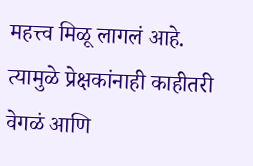महत्त्व मिळू लागलं आहे. त्यामुळे प्रेक्षकांनाही काहीतरी वेगळं आणि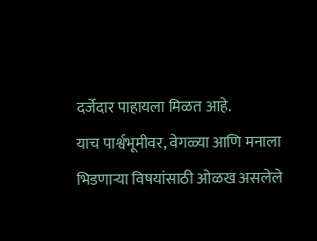दर्जेदार पाहायला मिळत आहे.
याच पार्श्वभूमीवर, वेगळ्या आणि मनाला भिडणाऱ्या विषयांसाठी ओळख असलेले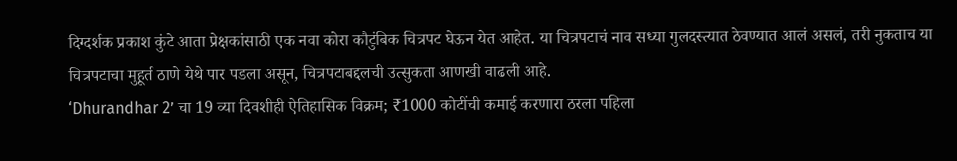दिग्दर्शक प्रकाश कुंटे आता प्रेक्षकांसाठी एक नवा कोरा कौटुंबिक चित्रपट घेऊन येत आहेत. या चित्रपटाचं नाव सध्या गुलदस्त्यात ठेवण्यात आलं असलं, तरी नुकताच या चित्रपटाचा मुहूर्त ठाणे येथे पार पडला असून, चित्रपटाबद्दलची उत्सुकता आणखी वाढली आहे.
‘Dhurandhar 2’ चा 19 व्या दिवशीही ऐतिहासिक विक्रम; ₹1000 कोटींची कमाई करणारा ठरला पहिला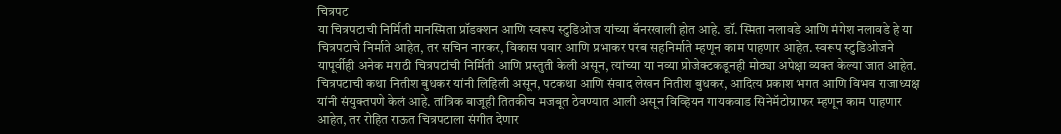चित्रपट
या चित्रपटाची निर्मिती मानस्मिता प्रॉडक्शन आणि स्वरूप स्टुडिओज यांच्या बॅनरखाली होत आहे. डॉ. स्मिता नलावडे आणि मंगेश नलावडे हे या चित्रपटाचे निर्माते आहेत, तर सचिन नारकर, विकास पवार आणि प्रभाकर परब सहनिर्माते म्हणून काम पाहणार आहेत. स्वरूप स्टुडिओजने यापूर्वीही अनेक मराठी चित्रपटांची निर्मिती आणि प्रस्तुती केली असून, त्यांच्या या नव्या प्रोजेक्टकडूनही मोठ्या अपेक्षा व्यक्त केल्या जात आहेत.
चित्रपटाची कथा नितीश बुधकर यांनी लिहिली असून, पटकथा आणि संवाद लेखन नितीश बुधकर, आदित्य प्रकाश भगत आणि विभव राजाध्यक्ष यांनी संयुक्तपणे केलं आहे. तांत्रिक बाजूही तितकीच मजबूत ठेवण्यात आली असून विव्हियन गायकवाड सिनेमॅटोग्राफर म्हणून काम पाहणार आहेत, तर रोहित राऊत चित्रपटाला संगीत देणार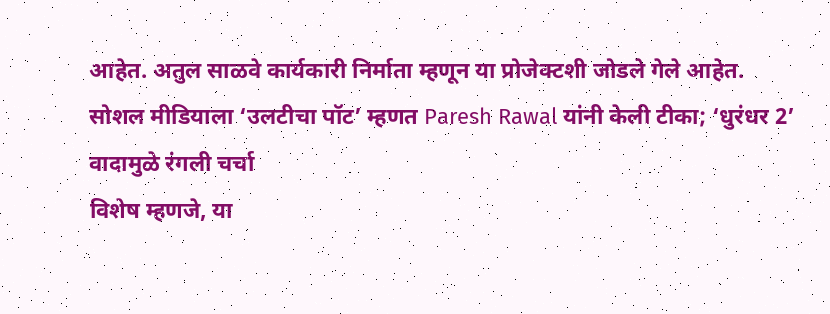आहेत. अतुल साळवे कार्यकारी निर्माता म्हणून या प्रोजेक्टशी जोडले गेले आहेत.
सोशल मीडियाला ‘उलटीचा पॉट’ म्हणत Paresh Rawal यांनी केली टीका; ‘धुरंधर 2’ वादामुळे रंगली चर्चा
विशेष म्हणजे, या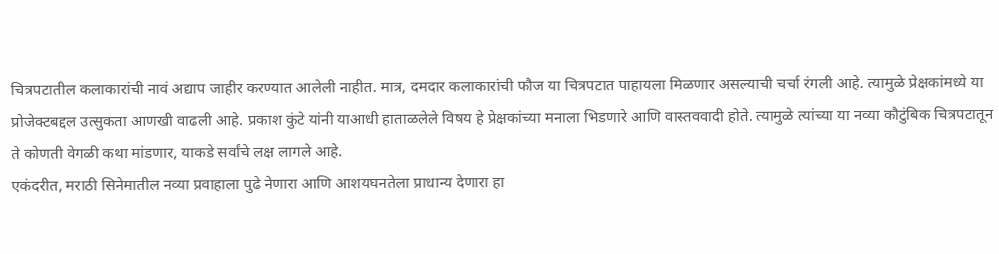चित्रपटातील कलाकारांची नावं अद्याप जाहीर करण्यात आलेली नाहीत. मात्र, दमदार कलाकारांची फौज या चित्रपटात पाहायला मिळणार असल्याची चर्चा रंगली आहे. त्यामुळे प्रेक्षकांमध्ये या प्रोजेक्टबद्दल उत्सुकता आणखी वाढली आहे. प्रकाश कुंटे यांनी याआधी हाताळलेले विषय हे प्रेक्षकांच्या मनाला भिडणारे आणि वास्तववादी होते. त्यामुळे त्यांच्या या नव्या कौटुंबिक चित्रपटातून ते कोणती वेगळी कथा मांडणार, याकडे सर्वांचे लक्ष लागले आहे.
एकंदरीत, मराठी सिनेमातील नव्या प्रवाहाला पुढे नेणारा आणि आशयघनतेला प्राधान्य देणारा हा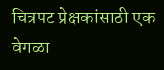चित्रपट प्रेक्षकांसाठी एक वेगळा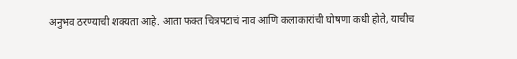अनुभव ठरण्याची शक्यता आहे. आता फक्त चित्रपटाचं नाव आणि कलाकारांची घोषणा कधी होते, याचीच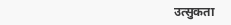उत्सुकता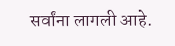सर्वांना लागली आहे.